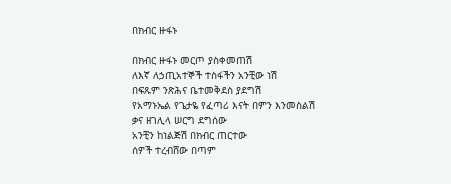በክብር ዙፋኑ

በክብር ዙፋኑ መርጦ ያስቀመጠሽ
ለእኛ ለኃጢአተኞች ተስፋችን አንቺው ነሽ
በፍጹም ንጽሕና ቤተመቅደስ ያደግሽ
የአማኑኤል የጌታዬ የፈጣሪ እናት በምን እንመስልሽ
ቃና ዘገሊላ ሠርግ ደግሰው
አንቺን ከነልጅሽ በክብር ጠርተው
ሰዎች ተረብሸው በጣም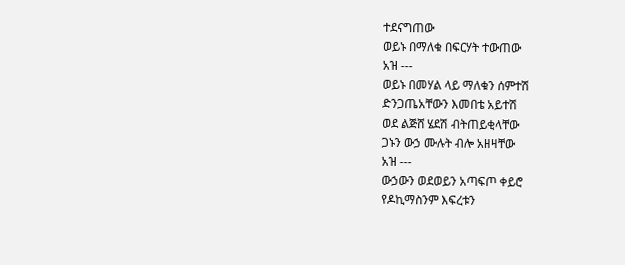ተደናግጠው
ወይኑ በማለቁ በፍርሃት ተውጠው
አዝ ---
ወይኑ በመሃል ላይ ማለቁን ሰምተሽ
ድንጋጤአቸውን እመበቴ አይተሽ
ወደ ልጅሸ ሄደሽ ብትጠይቂላቸው
ጋኑን ውኃ ሙሉት ብሎ አዘዛቸው
አዝ ---
ውኃውን ወደወይን አጣፍጦ ቀይሮ
የዶኪማስንም እፍረቱን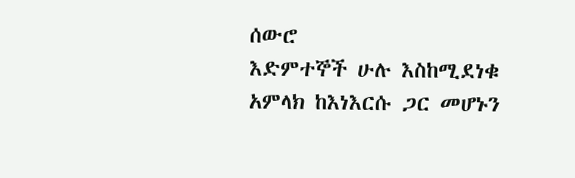ሰውሮ
እድምተኞች ሁሉ እስከሚደነቁ
አምላክ ከእነእርሱ ጋር መሆኑን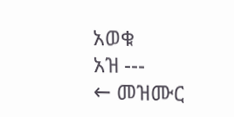አወቁ
አዝ ---
← መዝሙር